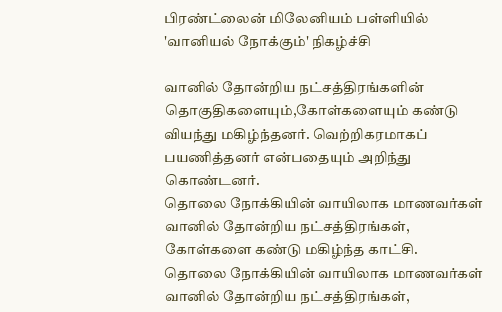பிரண்ட்லைன் மிலேனியம் பள்ளியில் 'வானியல் நோக்கும்' நிகழ்ச்சி

வானில் தோன்றிய நட்சத்திரங்களின் தொகுதிகளையும்,கோள்களையும் கண்டு வியந்து மகிழ்ந்தனர். வெற்றிகரமாகப் பயணித்தனர் என்பதையும் அறிந்து கொண்டனர்.
தொலை நோக்கியின் வாயிலாக மாணவர்கள் வானில் தோன்றிய நட்சத்திரங்கள், கோள்களை கண்டு மகிழ்ந்த காட்சி.
தொலை நோக்கியின் வாயிலாக மாணவர்கள் வானில் தோன்றிய நட்சத்திரங்கள்,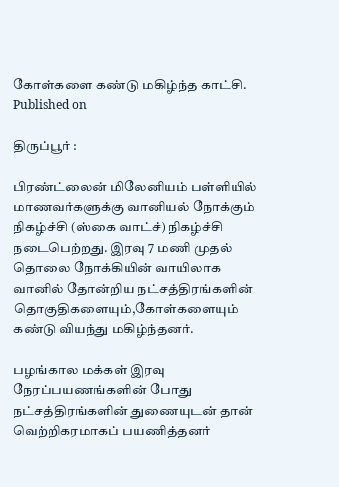கோள்களை கண்டு மகிழ்ந்த காட்சி.
Published on

திருப்பூர் :

பிரண்ட்லைன் மிலேனியம் பள்ளியில் மாணவர்களுக்கு வானியல் நோக்கும் நிகழ்ச்சி (ஸ்கை வாட்ச்) நிகழ்ச்சி நடைபெற்றது. இரவு 7 மணி முதல் தொலை நோக்கியின் வாயிலாக வானில் தோன்றிய நட்சத்திரங்களின் தொகுதிகளையும்,கோள்களையும் கண்டு வியந்து மகிழ்ந்தனர்.

பழங்கால மக்கள் இரவு நேரப்பயணங்களின் போது நட்சத்திரங்களின் துணையுடன் தான் வெற்றிகரமாகப் பயணித்தனர்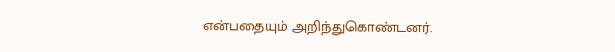என்பதையும் அறிந்துகொண்டனர்.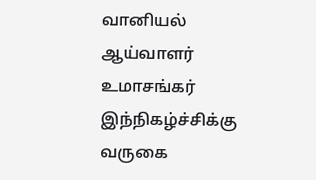வானியல் ஆய்வாளர் உமாசங்கர் இந்நிகழ்ச்சிக்கு வருகை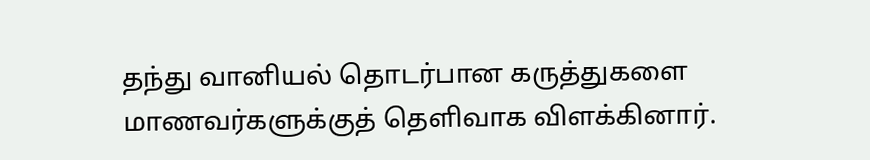தந்து வானியல் தொடர்பான கருத்துகளை மாணவர்களுக்குத் தெளிவாக விளக்கினார்.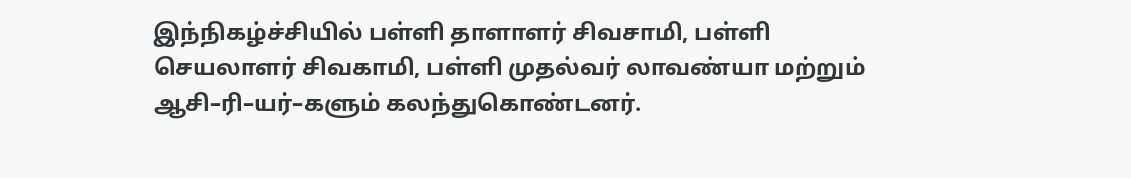இந்நிகழ்ச்சியில் பள்ளி தாளாளர் சிவசாமி, பள்ளி செயலாளர் சிவகாமி, பள்ளி முதல்வர் லாவண்யா மற்றும் ஆசி–ரி–யர்–களும் கலந்துகொண்டனர்.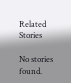Related Stories

No stories found.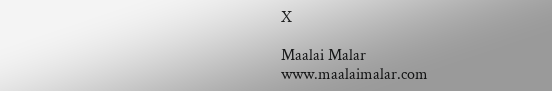X

Maalai Malar
www.maalaimalar.com